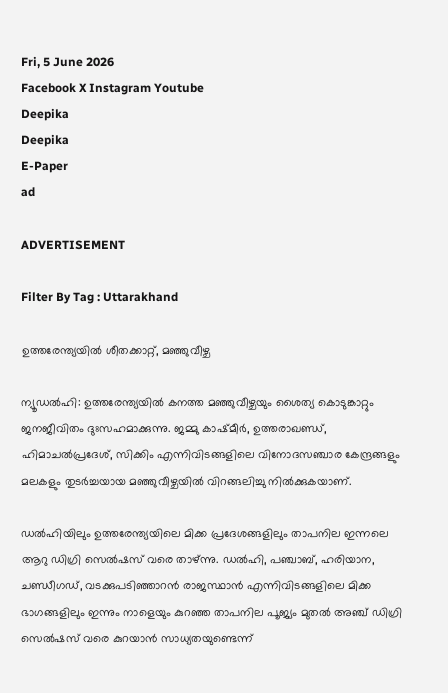Fri, 5 June 2026
Facebook X Instagram Youtube
Deepika
Deepika
E-Paper
ad

ADVERTISEMENT

Filter By Tag : Uttarakhand

ഉത്തരേന്ത്യയിൽ ശീതക്കാറ്റ്, മഞ്ഞുവീഴ്ച

ന്യൂഡൽഹി: ഉത്തരേന്ത്യയിൽ കനത്ത മഞ്ഞുവീഴ്ചയും ശൈത്യ കൊടുങ്കാറ്റും ജനജീവിതം ദുഃസഹമാക്കുന്നു. ജമ്മു കാഷ്മീർ, ഉത്തരാഖണ്ഡ്, ഹിമാചൽപ്രദേശ്, സിക്കിം എന്നിവിടങ്ങളിലെ വിനോദസഞ്ചാര കേന്ദ്രങ്ങളും മലകളും തുടർച്ചയായ മഞ്ഞുവീഴ്ചയിൽ വിറങ്ങലിച്ചു നിൽക്കുകയാണ്.

ഡൽഹിയിലും ഉത്തരേന്ത്യയിലെ മിക്ക പ്രദേശങ്ങളിലും താപനില ഇന്നലെ ആറു ഡിഗ്രി സെൽഷസ് വരെ താഴ്ന്നു. ഡൽഹി, പഞ്ചാബ്, ഹരിയാന, ചണ്ഡീഗഡ്, വടക്കുപടിഞ്ഞാറൻ രാജസ്ഥാൻ എന്നിവിടങ്ങളിലെ മിക്ക ഭാഗങ്ങളിലും ഇന്നും നാളെയും കുറഞ്ഞ താപനില പൂജ്യം മുതൽ അഞ്ച് ഡിഗ്രി സെൽഷസ് വരെ കുറയാൻ സാധ്യതയുണ്ടെന്ന്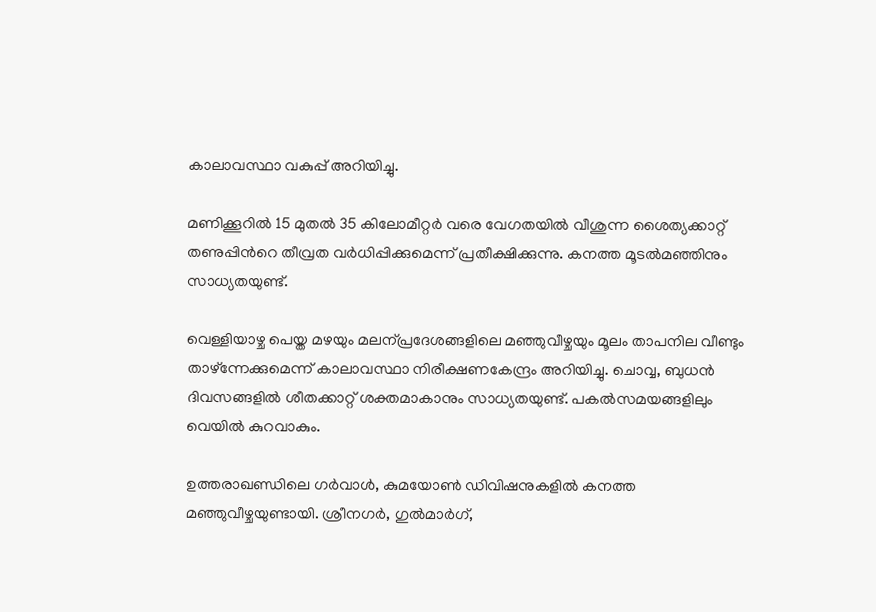കാലാവസ്ഥാ വകുപ്പ് അറിയിച്ചു.

മണിക്കൂറിൽ 15 മുതൽ 35 കിലോമീറ്റർ വരെ വേഗതയിൽ വീശുന്ന ശൈത്യക്കാറ്റ് തണുപ്പിന്‍റെ തീവ്രത വർധിപ്പിക്കുമെന്ന് പ്രതീക്ഷിക്കുന്നു. കനത്ത മൂടൽമഞ്ഞിനും സാധ്യതയുണ്ട്.

വെള്ളിയാഴ്ച പെയ്ത മഴയും മലന്പ്രദേശങ്ങളിലെ മഞ്ഞുവീഴ്ചയും മൂലം താപനില വീണ്ടും താഴ്ന്നേക്കുമെന്ന് കാലാവസ്ഥാ നിരീക്ഷണകേന്ദ്രം അറിയിച്ചു. ചൊവ്വ, ബുധൻ ദിവസങ്ങളിൽ ശീതക്കാറ്റ് ശക്തമാകാനും സാധ്യതയുണ്ട്. പകൽസമയങ്ങളിലും വെയിൽ കുറവാകും.

ഉത്തരാഖണ്ഡിലെ ഗർവാൾ, കുമയോണ്‍ ഡിവിഷനുകളിൽ കനത്ത മഞ്ഞുവീഴ്ചയുണ്ടായി. ശ്രീനഗർ, ഗുൽമാർഗ്,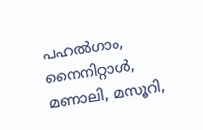പഹൽഗാം, നൈനിറ്റാൾ, മണാലി, മസൂറി,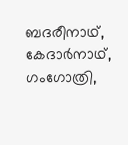ബദരീനാഥ്, കേദാർനാഥ്, ഗംഗോത്രി,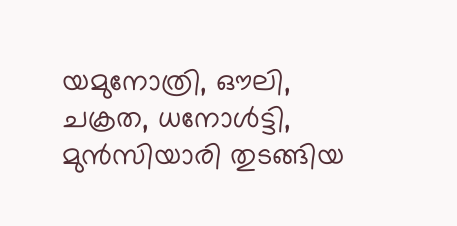യമുനോത്രി, ഔലി, ചക്രത, ധനോൾട്ടി, മുൻസിയാരി തുടങ്ങിയ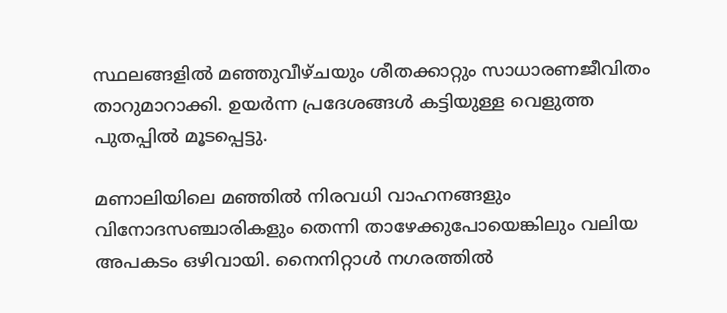സ്ഥലങ്ങളിൽ മഞ്ഞുവീഴ്ചയും ശീതക്കാറ്റും സാധാരണജീവിതം താറുമാറാക്കി. ഉയർന്ന പ്രദേശങ്ങൾ കട്ടിയുള്ള വെളുത്ത പുതപ്പിൽ മൂടപ്പെട്ടു.

മണാലിയിലെ മഞ്ഞിൽ നിരവധി വാഹനങ്ങളും വിനോദസഞ്ചാരികളും തെന്നി താഴേക്കുപോയെങ്കിലും വലിയ അപകടം ഒഴിവായി. നൈനിറ്റാൾ നഗരത്തിൽ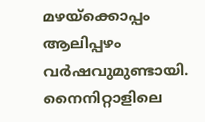മഴയ്ക്കൊപ്പം ആലിപ്പഴം വർഷവുമുണ്ടായി. നൈനിറ്റാളിലെ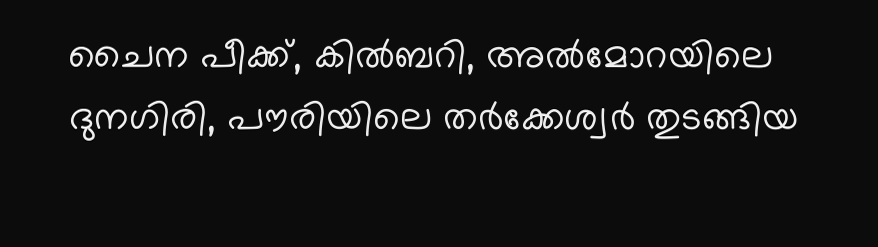ചൈന പീക്ക്, കിൽബറി, അൽമോറയിലെ ദുനഗിരി, പൗരിയിലെ തർക്കേശ്വർ തുടങ്ങിയ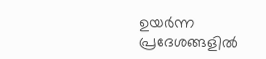ഉയർന്ന പ്രദേശങ്ങളിൽ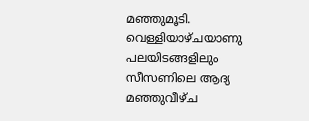മഞ്ഞുമൂടി. വെള്ളിയാഴ്ചയാണു പലയിടങ്ങളിലും സീസണിലെ ആദ്യ മഞ്ഞുവീഴ്ച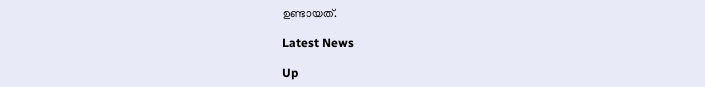ഉണ്ടായത്.

Latest News

Up